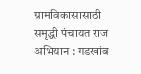ग्रामविकासासाठी समृद्धी पंचायत राज अभियान : गडखांब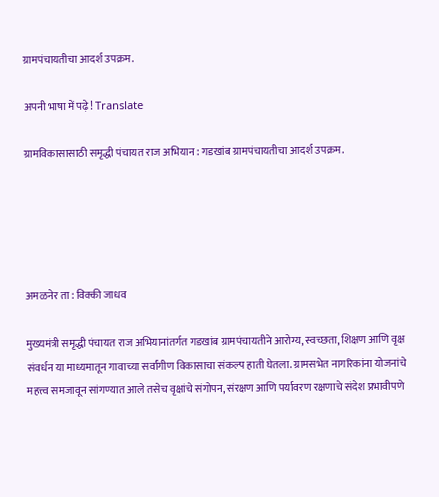ग्रामपंचायतीचा आदर्श उपक्रम.

अपनी भाषा में पढ़े! Translate

ग्रामविकासासाठी समृद्धी पंचायत राज अभियान : गडखांब ग्रामपंचायतीचा आदर्श उपक्रम.





अमळनेर ता : विक्की जाधव

मुख्यमंत्री समृद्धी पंचायत राज अभियानांतर्गत गडखांब ग्रामपंचायतीने आरोग्य, स्वच्छता, शिक्षण आणि वृक्ष संवर्धन या माध्यमातून गावाच्या सर्वांगीण विकासाचा संकल्प हाती घेतला. ग्रामसभेत नागरिकांना योजनांचे महत्त्व समजावून सांगण्यात आले तसेच वृक्षांचे संगोपन, संरक्षण आणि पर्यावरण रक्षणाचे संदेश प्रभावीपणे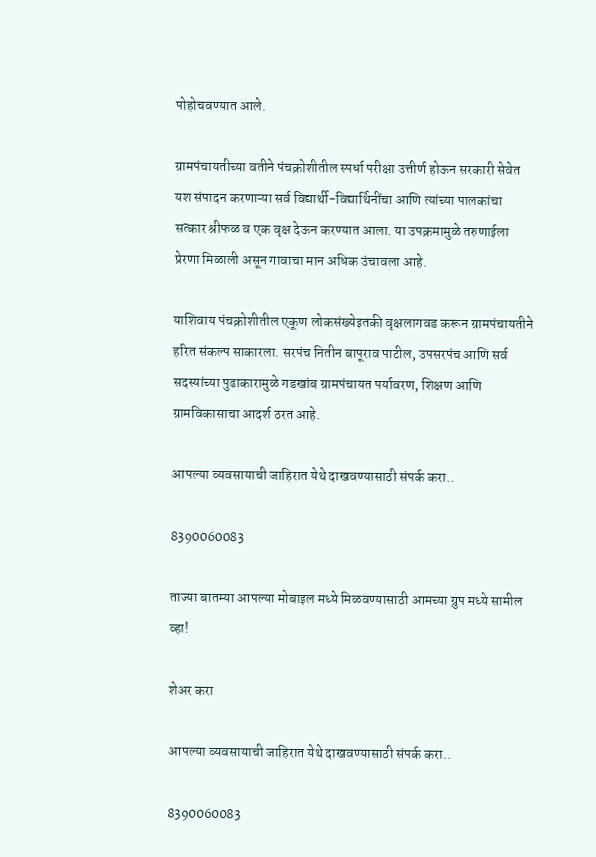पोहोचवण्यात आले.

ग्रामपंचायतीच्या वतीने पंचक्रोशीतील स्पर्धा परीक्षा उत्तीर्ण होऊन सरकारी सेवेत यश संपादन करणाऱ्या सर्व विद्यार्थी-विद्यार्थिनींचा आणि त्यांच्या पालकांचा सत्कार श्रीफळ व एक वृक्ष देऊन करण्यात आला. या उपक्रमामुळे तरुणाईला प्रेरणा मिळाली असून गावाचा मान अधिक उंचावला आहे.

याशिवाय पंचक्रोशीतील एकूण लोकसंख्येइतकी वृक्षलागवड करून ग्रामपंचायतीने हरित संकल्प साकारला. सरपंच नितीन बापूराव पाटील, उपसरपंच आणि सर्व सदस्यांच्या पुढाकारामुळे गडखांब ग्रामपंचायत पर्यावरण, शिक्षण आणि ग्रामविकासाचा आदर्श ठरत आहे.

आपल्या व्यवसायाची जाहिरात येथे दाखवण्यासाठी संपर्क करा..

8390060083

ताज्या बातम्या आपल्या मोबाइल मध्ये मिळवण्यासाठी आमच्या ग्रुप मध्ये सामील व्हा!

शेअर करा

आपल्या व्यवसायाची जाहिरात येथे दाखवण्यासाठी संपर्क करा..

8390060083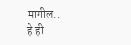मागील..
हे ही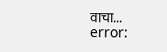वाचा...
error: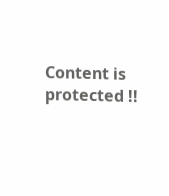Content is protected !!